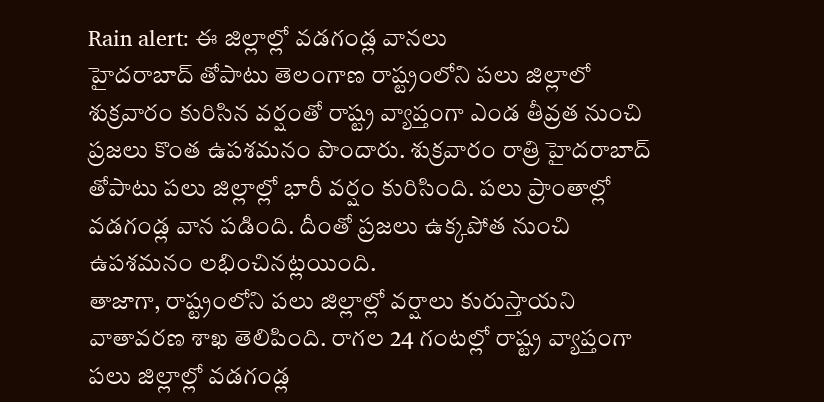Rain alert: ఈ జిల్లాల్లో వడగండ్ల వానలు
హైదరాబాద్ తోపాటు తెలంగాణ రాష్ట్రంలోని పలు జిల్లాలో శుక్రవారం కురిసిన వర్షంతో రాష్ట్ర వ్యాప్తంగా ఎండ తీవ్రత నుంచి ప్రజలు కొంత ఉపశమనం పొందారు. శుక్రవారం రాత్రి హైదరాబాద్ తోపాటు పలు జిల్లాల్లో భారీ వర్షం కురిసింది. పలు ప్రాంతాల్లో వడగండ్ల వాన పడింది. దీంతో ప్రజలు ఉక్కపోత నుంచి ఉపశమనం లభించినట్లయింది.
తాజాగా, రాష్ట్రంలోని పలు జిల్లాల్లో వర్షాలు కురుస్తాయని వాతావరణ శాఖ తెలిపింది. రాగల 24 గంటల్లో రాష్ట్ర వ్యాప్తంగా పలు జిల్లాల్లో వడగండ్ల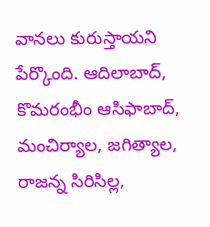వానలు కురుస్తాయని పేర్కొంది. ఆదిలాబాద్, కొమరంభీం ఆసిఫాబాద్, మంచిర్యాల, జగిత్యాల, రాజన్న సిరిసిల్ల,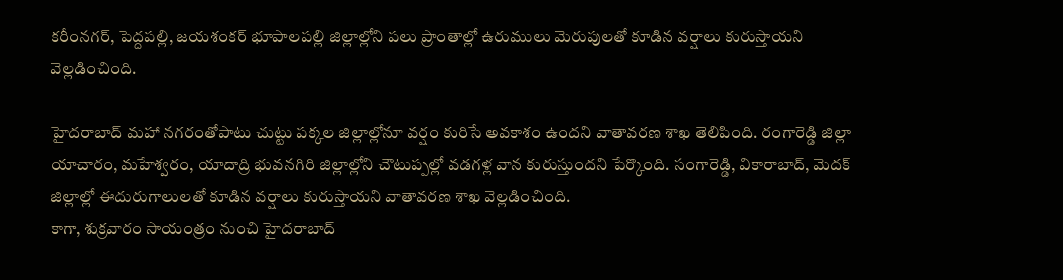కరీంనగర్, పెద్దపల్లి, జయశంకర్ భూపాలపల్లి జిల్లాల్లోని పలు ప్రాంతాల్లో ఉరుములు మెరుపులతో కూడిన వర్షాలు కురుస్తాయని వెల్లడించింది.

హైదరాబాద్ మహా నగరంతోపాటు చుట్టు పక్కల జిల్లాల్లోనూ వర్షం కురిసే అవకాశం ఉందని వాతావరణ శాఖ తెలిపింది. రంగారెడ్డి జిల్లా యాచారం, మహేశ్వరం, యాదాద్రి భువనగిరి జిల్లాల్లోని చౌటుప్పల్లో వడగళ్ల వాన కురుస్తుందని పేర్కొంది. సంగారెడ్డి, వికారాబాద్, మెదక్ జిల్లాల్లో ఈదురుగాలులతో కూడిన వర్షాలు కురుస్తాయని వాతావరణ శాఖ వెల్లడించింది.
కాగా, శుక్రవారం సాయంత్రం నుంచి హైదరాబాద్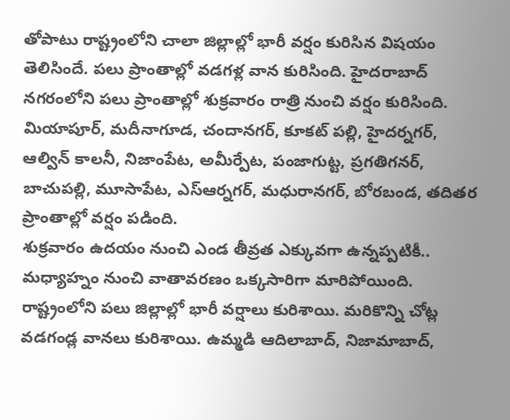తోపాటు రాష్ట్రంలోని చాలా జిల్లాల్లో భారీ వర్షం కురిసిన విషయం తెలిసిందే. పలు ప్రాంతాల్లో వడగళ్ల వాన కురిసింది. హైదరాబాద్ నగరంలోని పలు ప్రాంతాల్లో శుక్రవారం రాత్రి నుంచి వర్షం కురిసింది. మియాపూర్, మదీనాగూడ, చందానగర్, కూకట్ పల్లి, హైదర్నగర్, ఆల్విన్ కాలనీ, నిజాంపేట, అమీర్పేట, పంజాగుట్ట, ప్రగతిగనర్, బాచుపల్లి, మూసాపేట, ఎస్ఆర్నగర్, మధురానగర్, బోరబండ, తదితర ప్రాంతాల్లో వర్షం పడింది.
శుక్రవారం ఉదయం నుంచి ఎండ తీవ్రత ఎక్కువగా ఉన్నప్పటికీ.. మధ్యాహ్నం నుంచి వాతావరణం ఒక్కసారిగా మారిపోయింది. రాష్ట్రంలోని పలు జిల్లాల్లో భారీ వర్షాలు కురిశాయి. మరికొన్ని చోట్ల వడగండ్ల వానలు కురిశాయి. ఉమ్మడి ఆదిలాబాద్, నిజామాబాద్,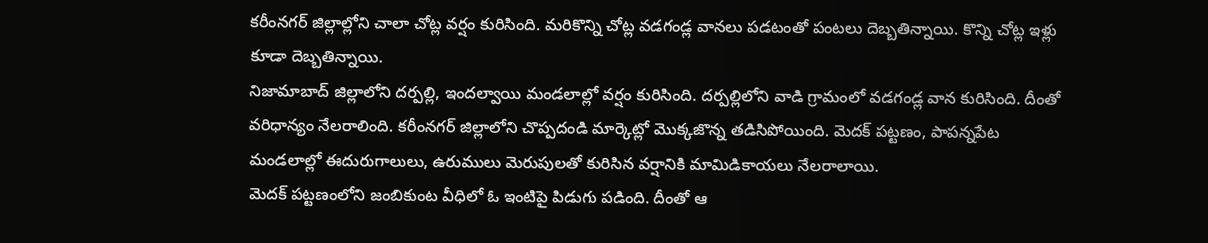కరీంనగర్ జిల్లాల్లోని చాలా చోట్ల వర్షం కురిసింది. మరికొన్ని చోట్ల వడగండ్ల వానలు పడటంతో పంటలు దెబ్బతిన్నాయి. కొన్ని చోట్ల ఇళ్లు కూడా దెబ్బతిన్నాయి.
నిజామాబాద్ జిల్లాలోని దర్పల్లి, ఇందల్వాయి మండలాల్లో వర్షం కురిసింది. దర్పల్లిలోని వాడి గ్రామంలో వడగండ్ల వాన కురిసింది. దీంతో వరిధాన్యం నేలరాలింది. కరీంనగర్ జిల్లాలోని చొప్పదండి మార్కెట్లో మొక్కజొన్న తడిసిపోయింది. మెదక్ పట్టణం, పాపన్నపేట మండలాల్లో ఈదురుగాలులు, ఉరుములు మెరుపులతో కురిసిన వర్షానికి మామిడికాయలు నేలరాలాయి.
మెదక్ పట్టణంలోని జంబికుంట వీధిలో ఓ ఇంటిపై పిడుగు పడింది. దీంతో ఆ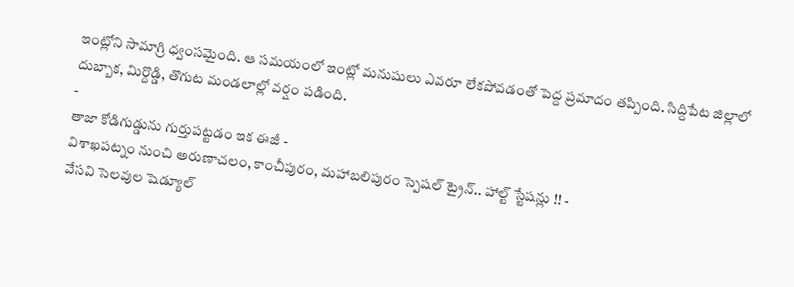ఇంట్లోని సామాగ్రి ధ్వంసమైంది. ఆ సమయంలో ఇంట్లో మనుషులు ఎవరూ లేకపోవడంతో పెద్ద ప్రమాదం తప్పింది. సిద్దిపేట జిల్లాలో దుబ్బాక, మిర్దొడ్డి, తొగుట మండలాల్లో వర్షం పడింది.
-
తాజా కోడిగుడ్డును గుర్తుపట్టడం ఇక ఈజీ -
విశాఖపట్నం నుంచి అరుణాచలం, కాంచీపురం, మహాబలిపురం స్పెషల్ ట్రైన్.. హాల్ట్ స్టేషన్లు !! -
వేసవి సెలవుల షెడ్యూల్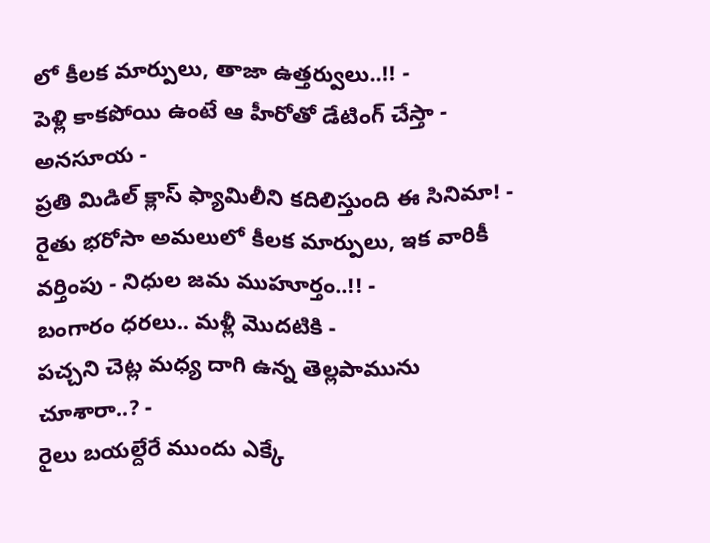లో కీలక మార్పులు, తాజా ఉత్తర్వులు..!! -
పెళ్లి కాకపోయి ఉంటే ఆ హీరోతో డేటింగ్ చేస్తా - అనసూయ -
ప్రతి మిడిల్ క్లాస్ ఫ్యామిలీని కదిలిస్తుంది ఈ సినిమా! -
రైతు భరోసా అమలులో కీలక మార్పులు, ఇక వారికీ వర్తింపు - నిధుల జమ ముహూర్తం..!! -
బంగారం ధరలు.. మళ్లీ మొదటికి -
పచ్చని చెట్ల మధ్య దాగి ఉన్న తెల్లపామును చూశారా..? -
రైలు బయల్దేరే ముందు ఎక్కే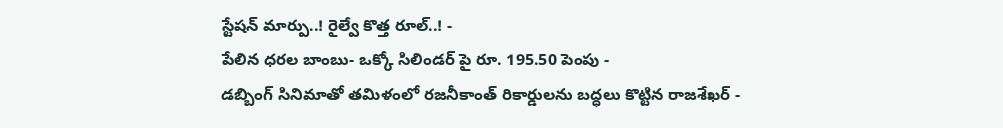స్టేషన్ మార్పు..! రైల్వే కొత్త రూల్..! -
పేలిన ధరల బాంబు- ఒక్కో సిలిండర్ పై రూ. 195.50 పెంపు -
డబ్బింగ్ సినిమాతో తమిళంలో రజనీకాంత్ రికార్డులను బద్ధలు కొట్టిన రాజశేఖర్ -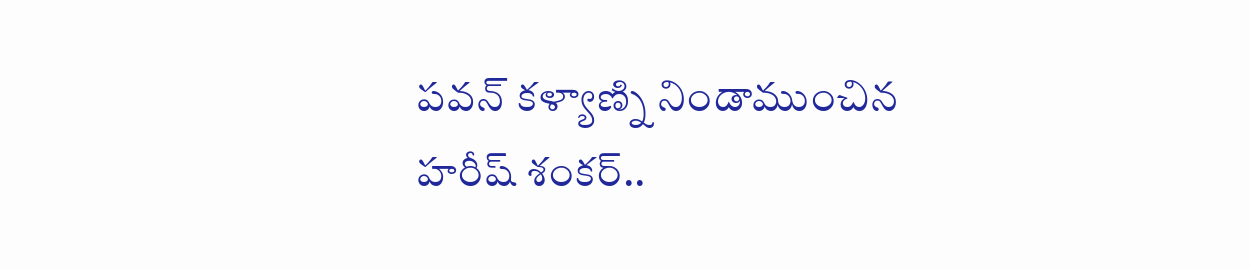పవన్ కళ్యాణ్ని నిండాముంచిన హరీష్ శంకర్..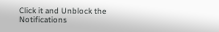Click it and Unblock the Notifications